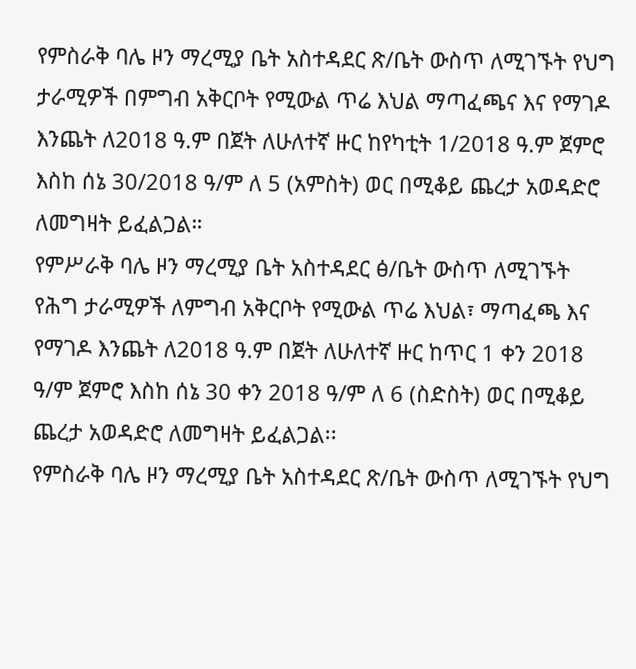የምስራቅ ባሌ ዞን ማረሚያ ቤት አስተዳደር ጽ/ቤት ውስጥ ለሚገኙት የህግ ታራሚዎች በምግብ አቅርቦት የሚውል ጥሬ እህል ማጣፈጫና እና የማገዶ እንጨት ለ2018 ዓ.ም በጀት ለሁለተኛ ዙር ከየካቲት 1/2018 ዓ.ም ጀምሮ እስከ ሰኔ 30/2018 ዓ/ም ለ 5 (አምስት) ወር በሚቆይ ጨረታ አወዳድሮ ለመግዛት ይፈልጋል።
የምሥራቅ ባሌ ዞን ማረሚያ ቤት አስተዳደር ፅ/ቤት ውስጥ ለሚገኙት የሕግ ታራሚዎች ለምግብ አቅርቦት የሚውል ጥሬ እህል፣ ማጣፈጫ እና የማገዶ እንጨት ለ2018 ዓ.ም በጀት ለሁለተኛ ዙር ከጥር 1 ቀን 2018 ዓ/ም ጀምሮ እስከ ሰኔ 30 ቀን 2018 ዓ/ም ለ 6 (ስድስት) ወር በሚቆይ ጨረታ አወዳድሮ ለመግዛት ይፈልጋል፡፡
የምስራቅ ባሌ ዞን ማረሚያ ቤት አስተዳደር ጽ/ቤት ውስጥ ለሚገኙት የህግ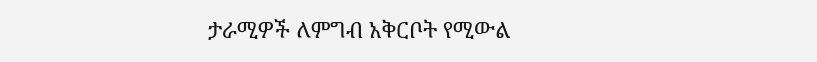ታራሚዎች ለምግብ አቅርቦት የሚውል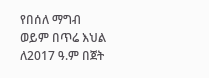የበሰለ ማግብ ወይም በጥሬ እህል ለ2017 ዓ.ም በጀት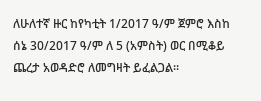ለሁለተኛ ዙር ከየካቲት 1/2017 ዓ/ም ጀምሮ እስከ ሰኔ 30/2017 ዓ/ም ለ 5 (አምስት) ወር በሚቆይ ጨረታ አወዳድሮ ለመግዛት ይፈልጋል።